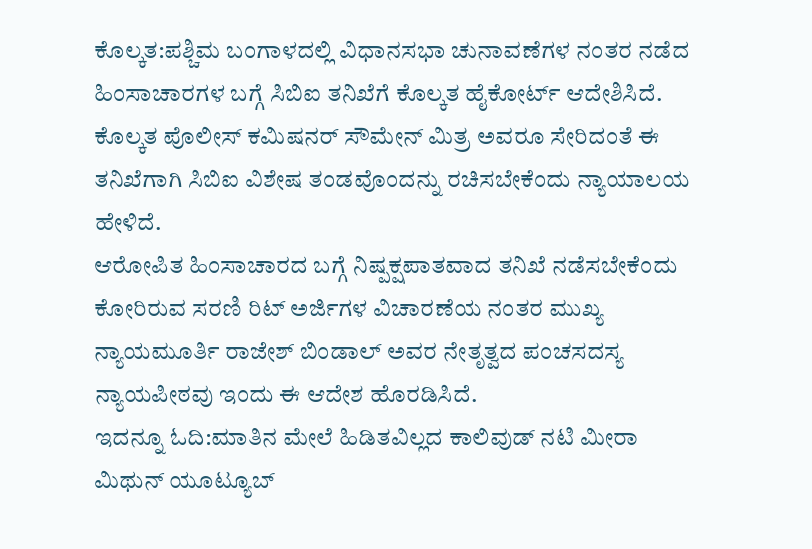ಕೊಲ್ಕತ:ಪಶ್ಚಿಮ ಬಂಗಾಳದಲ್ಲಿ ವಿಧಾನಸಭಾ ಚುನಾವಣೆಗಳ ನಂತರ ನಡೆದ ಹಿಂಸಾಚಾರಗಳ ಬಗ್ಗೆ ಸಿಬಿಐ ತನಿಖೆಗೆ ಕೊಲ್ಕತ ಹೈಕೋರ್ಟ್ ಆದೇಶಿಸಿದೆ. ಕೊಲ್ಕತ ಪೊಲೀಸ್ ಕಮಿಷನರ್ ಸೌಮೇನ್ ಮಿತ್ರ ಅವರೂ ಸೇರಿದಂತೆ ಈ ತನಿಖೆಗಾಗಿ ಸಿಬಿಐ ವಿಶೇಷ ತಂಡವೊಂದನ್ನು ರಚಿಸಬೇಕೆಂದು ನ್ಯಾಯಾಲಯ ಹೇಳಿದೆ.
ಆರೋಪಿತ ಹಿಂಸಾಚಾರದ ಬಗ್ಗೆ ನಿಷ್ಪಕ್ಷಪಾತವಾದ ತನಿಖೆ ನಡೆಸಬೇಕೆಂದು ಕೋರಿರುವ ಸರಣಿ ರಿಟ್ ಅರ್ಜಿಗಳ ವಿಚಾರಣೆಯ ನಂತರ ಮುಖ್ಯ ನ್ಯಾಯಮೂರ್ತಿ ರಾಜೇಶ್ ಬಿಂಡಾಲ್ ಅವರ ನೇತೃತ್ವದ ಪಂಚಸದಸ್ಯ ನ್ಯಾಯಪೀಠವು ಇಂದು ಈ ಆದೇಶ ಹೊರಡಿಸಿದೆ.
ಇದನ್ನೂ ಓದಿ:ಮಾತಿನ ಮೇಲೆ ಹಿಡಿತವಿಲ್ಲದ ಕಾಲಿವುಡ್ ನಟಿ ಮೀರಾ ಮಿಥುನ್ ಯೂಟ್ಯೂಬ್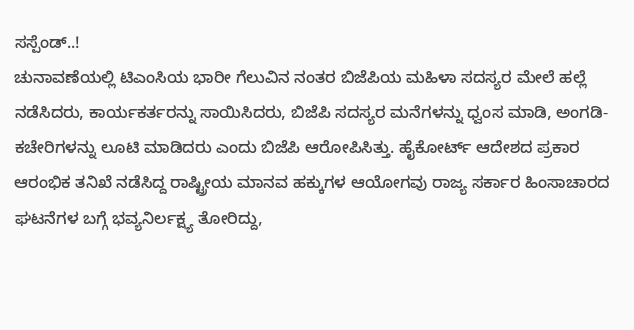ಸಸ್ಪೆಂಡ್..!
ಚುನಾವಣೆಯಲ್ಲಿ ಟಿಎಂಸಿಯ ಭಾರೀ ಗೆಲುವಿನ ನಂತರ ಬಿಜೆಪಿಯ ಮಹಿಳಾ ಸದಸ್ಯರ ಮೇಲೆ ಹಲ್ಲೆ ನಡೆಸಿದರು, ಕಾರ್ಯಕರ್ತರನ್ನು ಸಾಯಿಸಿದರು, ಬಿಜೆಪಿ ಸದಸ್ಯರ ಮನೆಗಳನ್ನು ಧ್ವಂಸ ಮಾಡಿ, ಅಂಗಡಿ-ಕಚೇರಿಗಳನ್ನು ಲೂಟಿ ಮಾಡಿದರು ಎಂದು ಬಿಜೆಪಿ ಆರೋಪಿಸಿತ್ತು. ಹೈಕೋರ್ಟ್ ಆದೇಶದ ಪ್ರಕಾರ ಆರಂಭಿಕ ತನಿಖೆ ನಡೆಸಿದ್ದ ರಾಷ್ಟ್ರೀಯ ಮಾನವ ಹಕ್ಕುಗಳ ಆಯೋಗವು ರಾಜ್ಯ ಸರ್ಕಾರ ಹಿಂಸಾಚಾರದ ಘಟನೆಗಳ ಬಗ್ಗೆ ಭವ್ಯನಿರ್ಲಕ್ಷ್ಯ ತೋರಿದ್ದು,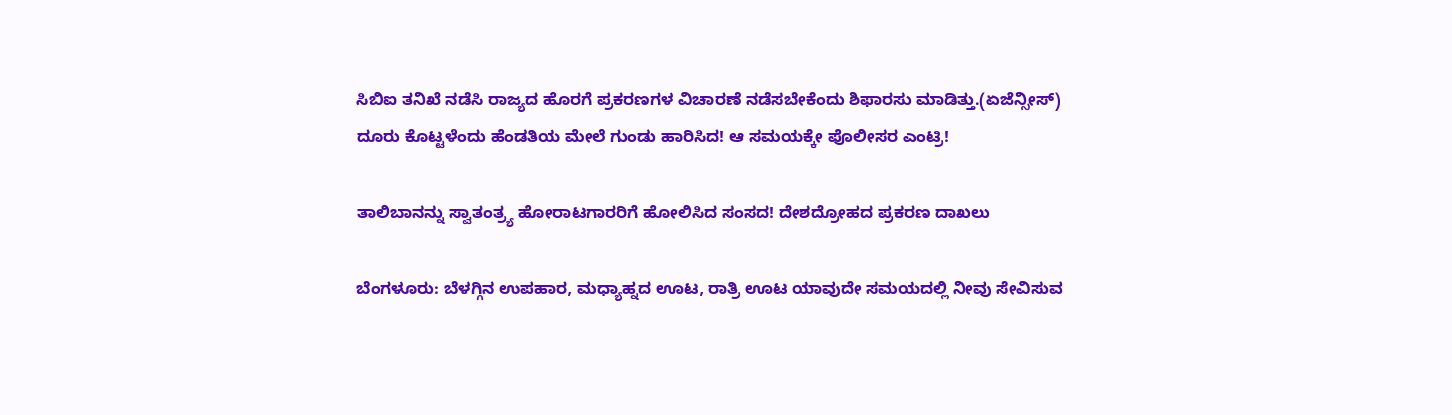ಸಿಬಿಐ ತನಿಖೆ ನಡೆಸಿ ರಾಜ್ಯದ ಹೊರಗೆ ಪ್ರಕರಣಗಳ ವಿಚಾರಣೆ ನಡೆಸಬೇಕೆಂದು ಶಿಫಾರಸು ಮಾಡಿತ್ತು.(ಏಜೆನ್ಸೀಸ್)
ದೂರು ಕೊಟ್ಟಳೆಂದು ಹೆಂಡತಿಯ ಮೇಲೆ ಗುಂಡು ಹಾರಿಸಿದ! ಆ ಸಮಯಕ್ಕೇ ಪೊಲೀಸರ ಎಂಟ್ರಿ!

ತಾಲಿಬಾನನ್ನು ಸ್ವಾತಂತ್ರ್ಯ ಹೋರಾಟಗಾರರಿಗೆ ಹೋಲಿಸಿದ ಸಂಸದ! ದೇಶದ್ರೋಹದ ಪ್ರಕರಣ ದಾಖಲು

ಬೆಂಗಳೂರು: ಬೆಳಗ್ಗಿನ ಉಪಹಾರ, ಮಧ್ಯಾಹ್ನದ ಊಟ, ರಾತ್ರಿ ಊಟ ಯಾವುದೇ ಸಮಯದಲ್ಲಿ ನೀವು ಸೇವಿಸುವ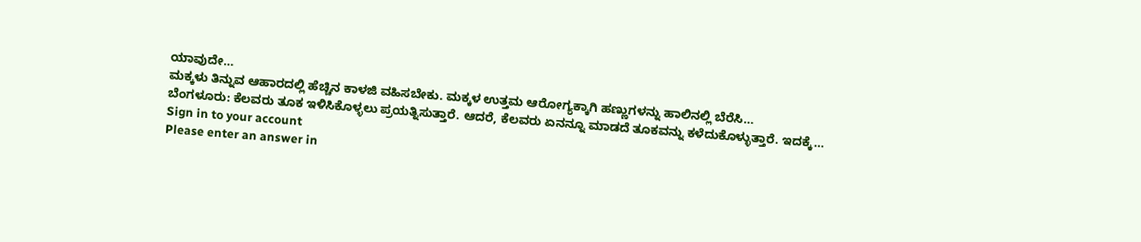ಯಾವುದೇ…
ಮಕ್ಕಳು ತಿನ್ನುವ ಆಹಾರದಲ್ಲಿ ಹೆಚ್ಚಿನ ಕಾಳಜಿ ವಹಿಸಬೇಕು. ಮಕ್ಕಳ ಉತ್ತಮ ಆರೋಗ್ಯಕ್ಕಾಗಿ ಹಣ್ಣುಗಳನ್ನು ಹಾಲಿನಲ್ಲಿ ಬೆರೆಸಿ…
ಬೆಂಗಳೂರು: ಕೆಲವರು ತೂಕ ಇಳಿಸಿಕೊಳ್ಳಲು ಪ್ರಯತ್ನಿಸುತ್ತಾರೆ. ಆದರೆ, ಕೆಲವರು ಏನನ್ನೂ ಮಾಡದೆ ತೂಕವನ್ನು ಕಳೆದುಕೊಳ್ಳುತ್ತಾರೆ. ಇದಕ್ಕೆ…
Sign in to your account
Please enter an answer in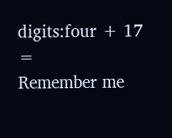digits:four + 17 =
Remember me